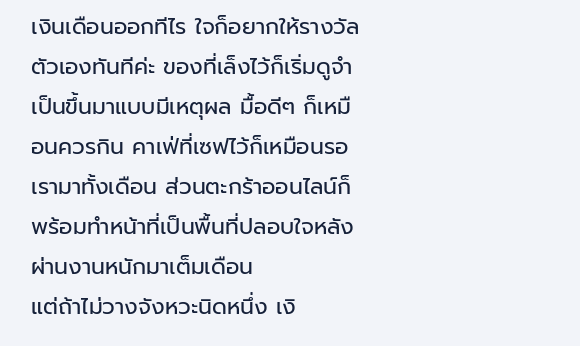เงินเดือนออกทีไร ใจก็อยากให้รางวัลตัวเองทันทีค่ะ ของที่เล็งไว้ก็เริ่มดูจำเป็นขึ้นมาแบบมีเหตุผล มื้อดีๆ ก็เหมือนควรกิน คาเฟ่ที่เซฟไว้ก็เหมือนรอเรามาทั้งเดือน ส่วนตะกร้าออนไลน์ก็พร้อมทำหน้าที่เป็นพื้นที่ปลอบใจหลังผ่านงานหนักมาเต็มเดือน
แต่ถ้าไม่วางจังหวะนิดหนึ่ง เงิ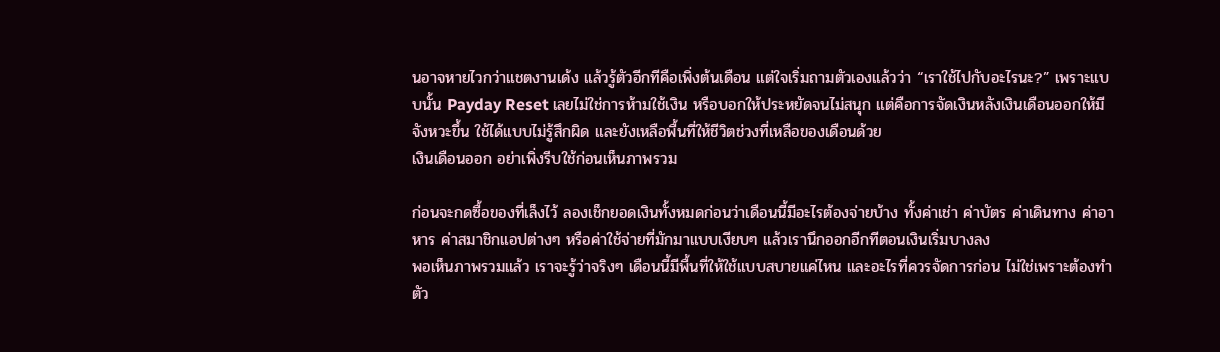นอาจหายไวกว่าแชตงานเด้ง แล้วรู้ตัวอีกทีคือเพิ่งต้นเดือน แต่ใจเริ่มถามตัวเองแล้วว่า “เราใช้ไปกับอะไรนะ?” เพราะแบบนั้น Payday Reset เลยไม่ใช่การห้ามใช้เงิน หรือบอกให้ประหยัดจนไม่สนุก แต่คือการจัดเงินหลังเงินเดือนออกให้มีจังหวะขึ้น ใช้ได้แบบไม่รู้สึกผิด และยังเหลือพื้นที่ให้ชีวิตช่วงที่เหลือของเดือนด้วย
เงินเดือนออก อย่าเพิ่งรีบใช้ก่อนเห็นภาพรวม

ก่อนจะกดซื้อของที่เล็งไว้ ลองเช็กยอดเงินทั้งหมดก่อนว่าเดือนนี้มีอะไรต้องจ่ายบ้าง ทั้งค่าเช่า ค่าบัตร ค่าเดินทาง ค่าอาหาร ค่าสมาชิกแอปต่างๆ หรือค่าใช้จ่ายที่มักมาแบบเงียบๆ แล้วเรานึกออกอีกทีตอนเงินเริ่มบางลง
พอเห็นภาพรวมแล้ว เราจะรู้ว่าจริงๆ เดือนนี้มีพื้นที่ให้ใช้แบบสบายแค่ไหน และอะไรที่ควรจัดการก่อน ไม่ใช่เพราะต้องทำตัว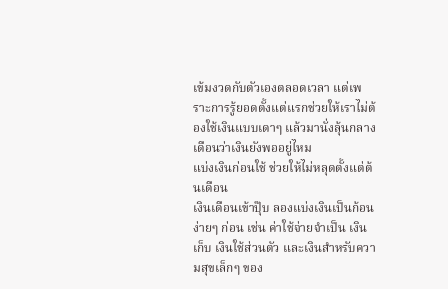เข้มงวดกับตัวเองตลอดเวลา แต่เพราะการรู้ยอดตั้งแต่แรกช่วยให้เราไม่ต้องใช้เงินแบบเดาๆ แล้วมานั่งลุ้นกลางเดือนว่าเงินยังพออยู่ไหม
แบ่งเงินก่อนใช้ ช่วยให้ไม่หลุดตั้งแต่ต้นเดือน
เงินเดือนเข้าปุ๊บ ลองแบ่งเงินเป็นก้อนง่ายๆ ก่อน เช่น ค่าใช้จ่ายจำเป็น เงินเก็บ เงินใช้ส่วนตัว และเงินสำหรับความสุขเล็กๆ ของ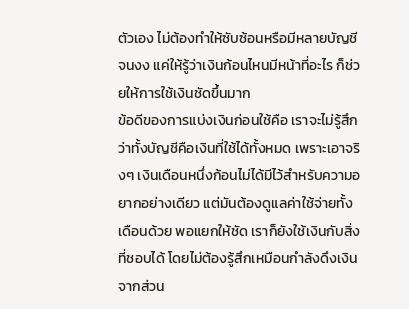ตัวเอง ไม่ต้องทำให้ซับซ้อนหรือมีหลายบัญชีจนงง แค่ให้รู้ว่าเงินก้อนไหนมีหน้าที่อะไร ก็ช่วยให้การใช้เงินชัดขึ้นมาก
ข้อดีของการแบ่งเงินก่อนใช้คือ เราจะไม่รู้สึกว่าทั้งบัญชีคือเงินที่ใช้ได้ทั้งหมด เพราะเอาจริงๆ เงินเดือนหนึ่งก้อนไม่ได้มีไว้สำหรับความอยากอย่างเดียว แต่มันต้องดูแลค่าใช้จ่ายทั้งเดือนด้วย พอแยกให้ชัด เราก็ยังใช้เงินกับสิ่งที่ชอบได้ โดยไม่ต้องรู้สึกเหมือนกำลังดึงเงินจากส่วน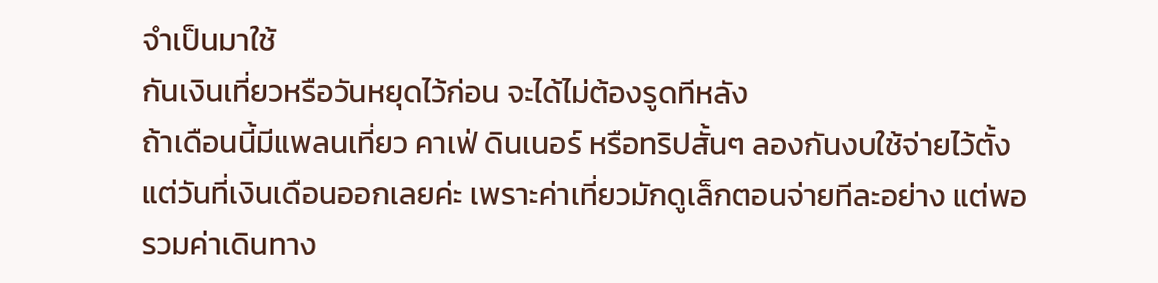จำเป็นมาใช้
กันเงินเที่ยวหรือวันหยุดไว้ก่อน จะได้ไม่ต้องรูดทีหลัง
ถ้าเดือนนี้มีแพลนเที่ยว คาเฟ่ ดินเนอร์ หรือทริปสั้นๆ ลองกันงบใช้จ่ายไว้ตั้งแต่วันที่เงินเดือนออกเลยค่ะ เพราะค่าเที่ยวมักดูเล็กตอนจ่ายทีละอย่าง แต่พอรวมค่าเดินทาง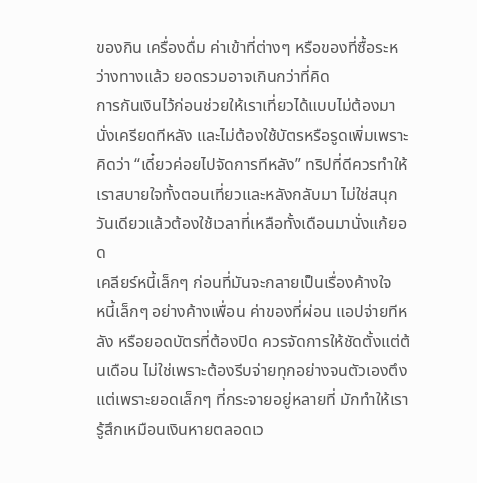ของกิน เครื่องดื่ม ค่าเข้าที่ต่างๆ หรือของที่ซื้อระหว่างทางแล้ว ยอดรวมอาจเกินกว่าที่คิด
การกันเงินไว้ก่อนช่วยให้เราเที่ยวได้แบบไม่ต้องมานั่งเครียดทีหลัง และไม่ต้องใช้บัตรหรือรูดเพิ่มเพราะคิดว่า “เดี๋ยวค่อยไปจัดการทีหลัง” ทริปที่ดีควรทำให้เราสบายใจทั้งตอนเที่ยวและหลังกลับมา ไม่ใช่สนุกวันเดียวแล้วต้องใช้เวลาที่เหลือทั้งเดือนมานั่งแก้ยอด
เคลียร์หนี้เล็กๆ ก่อนที่มันจะกลายเป็นเรื่องค้างใจ
หนี้เล็กๆ อย่างค้างเพื่อน ค่าของที่ผ่อน แอปจ่ายทีหลัง หรือยอดบัตรที่ต้องปิด ควรจัดการให้ชัดตั้งแต่ต้นเดือน ไม่ใช่เพราะต้องรีบจ่ายทุกอย่างจนตัวเองตึง แต่เพราะยอดเล็กๆ ที่กระจายอยู่หลายที่ มักทำให้เรารู้สึกเหมือนเงินหายตลอดเว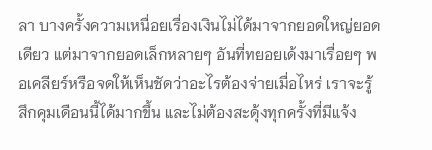ลา บางครั้งความเหนื่อยเรื่องเงินไม่ได้มาจากยอดใหญ่ยอดเดียว แต่มาจากยอดเล็กหลายๆ อันที่ทยอยเด้งมาเรื่อยๆ พอเคลียร์หรือจดให้เห็นชัดว่าอะไรต้องจ่ายเมื่อไหร่ เราจะรู้สึกคุมเดือนนี้ได้มากขึ้น และไม่ต้องสะดุ้งทุกครั้งที่มีแจ้ง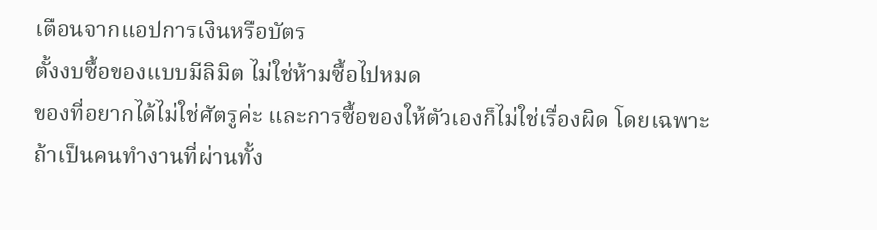เตือนจากแอปการเงินหรือบัตร
ตั้งงบซื้อของแบบมีลิมิต ไม่ใช่ห้ามซื้อไปหมด
ของที่อยากได้ไม่ใช่ศัตรูค่ะ และการซื้อของให้ตัวเองก็ไม่ใช่เรื่องผิด โดยเฉพาะถ้าเป็นคนทำงานที่ผ่านทั้ง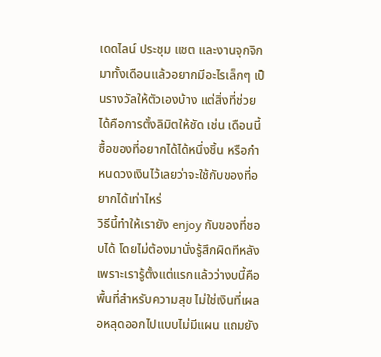เดดไลน์ ประชุม แชต และงานจุกจิกมาทั้งเดือนแล้วอยากมีอะไรเล็กๆ เป็นรางวัลให้ตัวเองบ้าง แต่สิ่งที่ช่วยได้คือการตั้งลิมิตให้ชัด เช่น เดือนนี้ซื้อของที่อยากได้ได้หนึ่งชิ้น หรือกำหนดวงเงินไว้เลยว่าจะใช้กับของที่อยากได้เท่าไหร่
วิธีนี้ทำให้เรายัง enjoy กับของที่ชอบได้ โดยไม่ต้องมานั่งรู้สึกผิดทีหลัง เพราะเรารู้ตั้งแต่แรกแล้วว่างบนี้คือพื้นที่สำหรับความสุข ไม่ใช่เงินที่เผลอหลุดออกไปแบบไม่มีแผน แถมยัง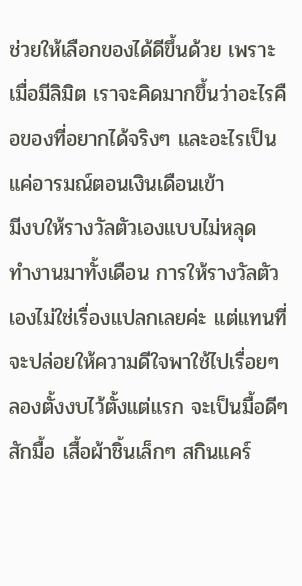ช่วยให้เลือกของได้ดีขึ้นด้วย เพราะเมื่อมีลิมิต เราจะคิดมากขึ้นว่าอะไรคือของที่อยากได้จริงๆ และอะไรเป็นแค่อารมณ์ตอนเงินเดือนเข้า
มีงบให้รางวัลตัวเองแบบไม่หลุด
ทำงานมาทั้งเดือน การให้รางวัลตัวเองไม่ใช่เรื่องแปลกเลยค่ะ แต่แทนที่จะปล่อยให้ความดีใจพาใช้ไปเรื่อยๆ ลองตั้งงบไว้ตั้งแต่แรก จะเป็นมื้อดีๆ สักมื้อ เสื้อผ้าชิ้นเล็กๆ สกินแคร์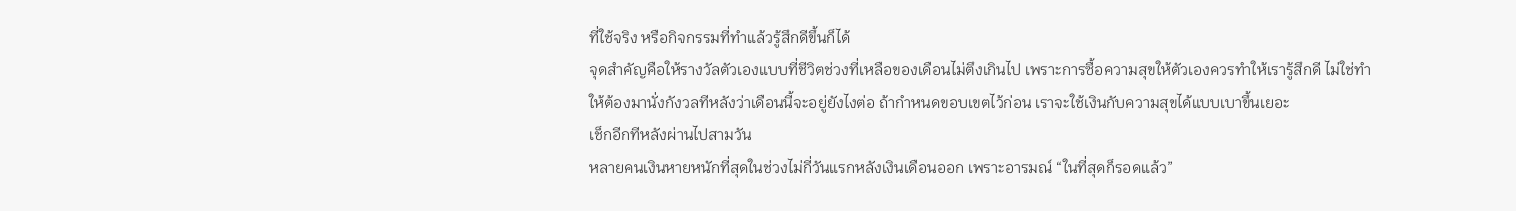ที่ใช้จริง หรือกิจกรรมที่ทำแล้วรู้สึกดีขึ้นก็ได้
จุดสำคัญคือให้รางวัลตัวเองแบบที่ชีวิตช่วงที่เหลือของเดือนไม่ตึงเกินไป เพราะการซื้อความสุขให้ตัวเองควรทำให้เรารู้สึกดี ไม่ใช่ทำให้ต้องมานั่งกังวลทีหลังว่าเดือนนี้จะอยู่ยังไงต่อ ถ้ากำหนดขอบเขตไว้ก่อน เราจะใช้เงินกับความสุขได้แบบเบาขึ้นเยอะ
เช็กอีกทีหลังผ่านไปสามวัน
หลายคนเงินหายหนักที่สุดในช่วงไม่กี่วันแรกหลังเงินเดือนออก เพราะอารมณ์ “ในที่สุดก็รอดแล้ว”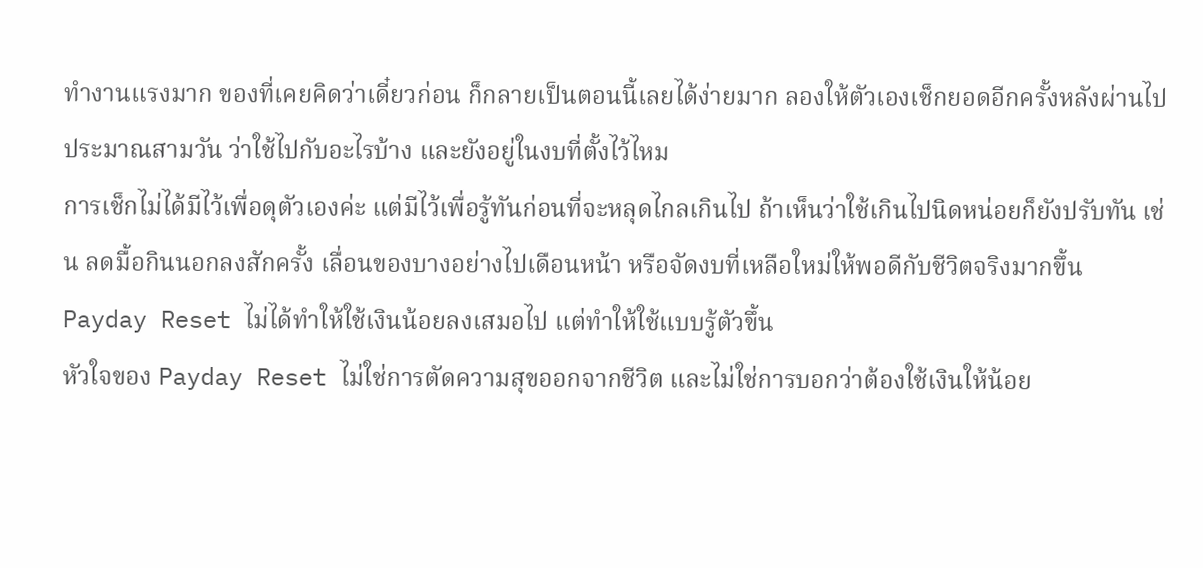ทำงานแรงมาก ของที่เคยคิดว่าเดี๋ยวก่อน ก็กลายเป็นตอนนี้เลยได้ง่ายมาก ลองให้ตัวเองเช็กยอดอีกครั้งหลังผ่านไปประมาณสามวัน ว่าใช้ไปกับอะไรบ้าง และยังอยู่ในงบที่ตั้งไว้ไหม
การเช็กไม่ได้มีไว้เพื่อดุตัวเองค่ะ แต่มีไว้เพื่อรู้ทันก่อนที่จะหลุดไกลเกินไป ถ้าเห็นว่าใช้เกินไปนิดหน่อยก็ยังปรับทัน เช่น ลดมื้อกินนอกลงสักครั้ง เลื่อนของบางอย่างไปเดือนหน้า หรือจัดงบที่เหลือใหม่ให้พอดีกับชีวิตจริงมากขึ้น
Payday Reset ไม่ได้ทำให้ใช้เงินน้อยลงเสมอไป แต่ทำให้ใช้แบบรู้ตัวขึ้น
หัวใจของ Payday Reset ไม่ใช่การตัดความสุขออกจากชีวิต และไม่ใช่การบอกว่าต้องใช้เงินให้น้อย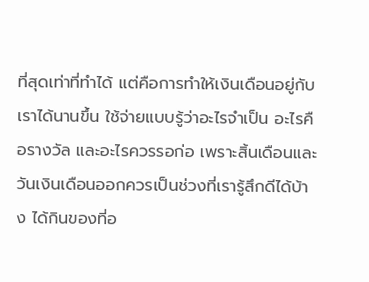ที่สุดเท่าที่ทำได้ แต่คือการทำให้เงินเดือนอยู่กับเราได้นานขึ้น ใช้จ่ายแบบรู้ว่าอะไรจำเป็น อะไรคือรางวัล และอะไรควรรอก่อ เพราะสิ้นเดือนและวันเงินเดือนออกควรเป็นช่วงที่เรารู้สึกดีได้บ้าง ได้กินของที่อ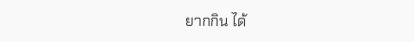ยากกิน ได้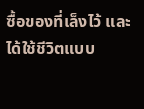ซื้อของที่เล็งไว้ และได้ใช้ชีวิตแบบ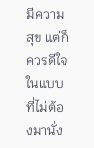มีความสุข แต่ก็ควรดีใจในแบบที่ไม่ต้องมานั่ง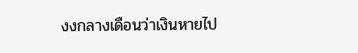งงกลางเดือนว่าเงินหายไป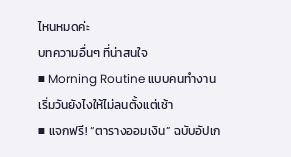ไหนหมดค่ะ
บทความอื่นๆ ที่น่าสนใจ
■ Morning Routine แบบคนทำงาน เริ่มวันยังไงให้ไม่ลนตั้งแต่เช้า
■ แจกฟรี! “ตารางออมเงิน” ฉบับอัปเก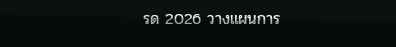รด 2026 วางแผนการ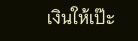เงินให้เป๊ะ